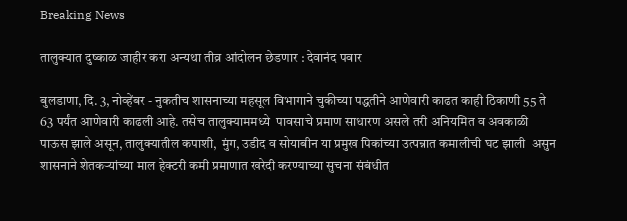Breaking News

तालुक्यात दुष्काळ जाहीर करा अन्यथा तीव्र आंदोलन छेडणार : देवानंद पवार

बुलडाणा, दि. 3, नोव्हेंबर - नुकतीच शासनाच्या महसूल विभागाने चुकीच्या पद्धतीने आणेवारी काढत काही ठिकाणी 55 ते 63 पर्यंत आणेवारी काढली आहे. तसेच तालुक्याममध्ये  पावसाचे प्रमाण साधारण असले तरी अनियमित व अवकाळी पाऊस झाले असून, तालुक्यातील कपाशी,  मुंग, उडीद व सोयाबीन या प्रमुख पिकांच्या उत्पन्नात कमालीची घट झाली  असुन शासनाने शेतकर्‍यांच्या माल हेक्टरी कमी प्रमाणात खरेदी करण्याच्या सुचना संबंधीत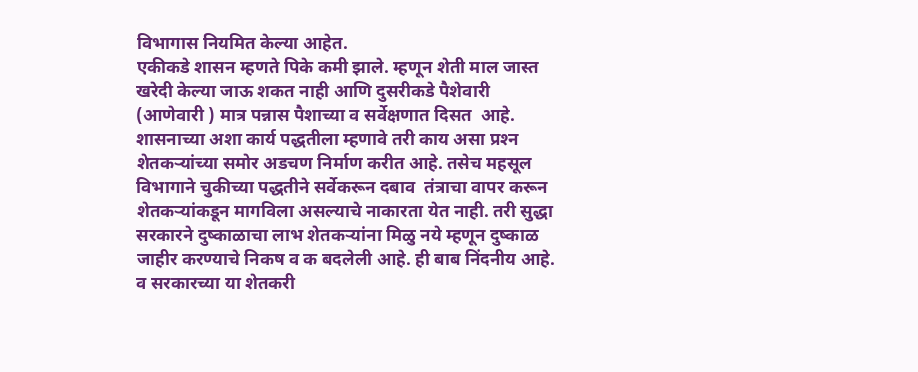विभागास नियमित केल्या आहेत.
एकीकडे शासन म्हणते पिके कमी झाले. म्हणून शेती माल जास्त खरेदी केल्या जाऊ शकत नाही आणि दुसरीकडे पैशेवारी (आणेवारी ) मात्र पन्नास पैशाच्या व सर्वेक्षणात दिसत  आहे. शासनाच्या अशा कार्य पद्धतीला म्हणावे तरी काय असा प्रश्‍न शेतकर्‍यांच्या समोर अडचण निर्माण करीत आहे. तसेच महसूल विभागाने चुकीच्या पद्धतीने सर्वेकरून दबाव  तंत्राचा वापर करून शेतकर्‍यांकडून मागविला असल्याचे नाकारता येत नाही. तरी सुद्धा सरकारने दुष्काळाचा लाभ शेतकर्‍यांना मिळु नये म्हणून दुष्काळ जाहीर करण्याचे निकष व क बदलेली आहे. ही बाब निंदनीय आहे. व सरकारच्या या शेतकरी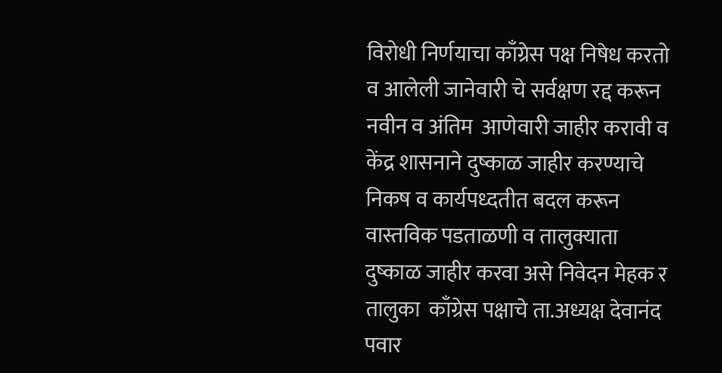विरोधी निर्णयाचा काँग्रेस पक्ष निषेध करतो व आलेली जानेवारी चे सर्वक्षण रद्द करून नवीन व अंतिम  आणेवारी जाहीर करावी व केंद्र शासनाने दुष्काळ जाहीर करण्याचे निकष व कार्यपध्दतीत बदल करून वास्तविक पडताळणी व तालुक्याता दुष्काळ जाहीर करवा असे निवेदन मेहक र तालुका  काँग्रेस पक्षाचे ता.अध्यक्ष देवानंद पवार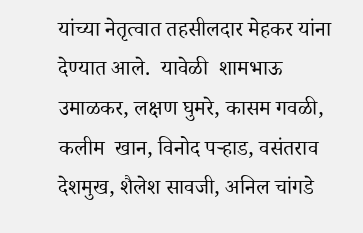यांच्या नेतृत्वात तहसीलदार मेहकर यांना देण्यात आले.  यावेळी  शामभाऊ उमाळकर, लक्षण घुमरे, कासम गवळी, कलीम  खान, विनोद पर्‍हाड, वसंतराव देशमुख, शैलेश सावजी, अनिल चांगडे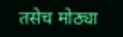तसेच मोठ्या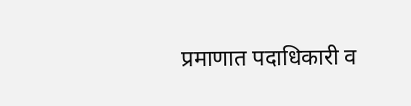प्रमाणात पदाधिकारी व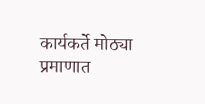कार्यकर्ते मोठ्या प्रमाणात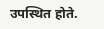उपस्थित होते.